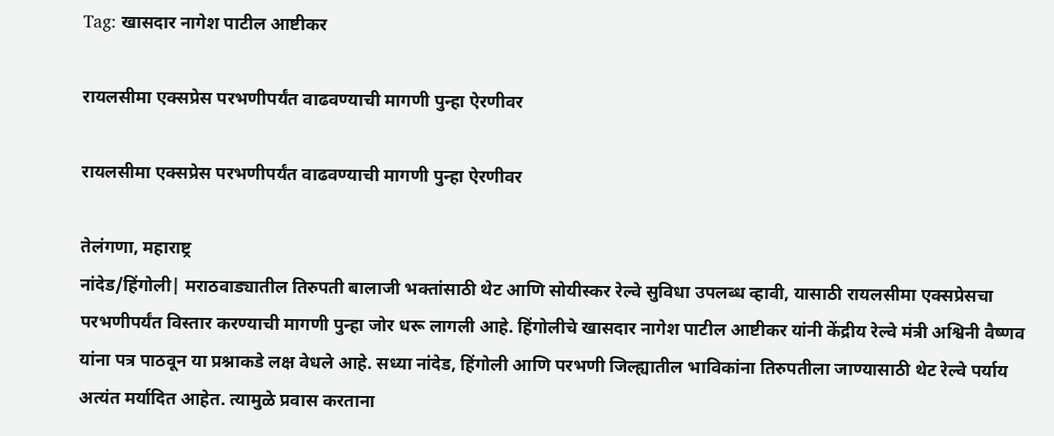Tag: खासदार नागेश पाटील आष्टीकर

रायलसीमा एक्सप्रेस परभणीपर्यंत वाढवण्याची मागणी पुन्हा ऐरणीवर

रायलसीमा एक्सप्रेस परभणीपर्यंत वाढवण्याची मागणी पुन्हा ऐरणीवर

तेलंगणा, महाराष्ट्र
नांदेड/हिंगोली| मराठवाड्यातील तिरुपती बालाजी भक्तांसाठी थेट आणि सोयीस्कर रेल्वे सुविधा उपलब्ध व्हावी, यासाठी रायलसीमा एक्सप्रेसचा परभणीपर्यंत विस्तार करण्याची मागणी पुन्हा जोर धरू लागली आहे. हिंगोलीचे खासदार नागेश पाटील आष्टीकर यांनी केंद्रीय रेल्वे मंत्री अश्विनी वैष्णव यांना पत्र पाठवून या प्रश्नाकडे लक्ष वेधले आहे. सध्या नांदेड, हिंगोली आणि परभणी जिल्ह्यातील भाविकांना तिरुपतीला जाण्यासाठी थेट रेल्वे पर्याय अत्यंत मर्यादित आहेत. त्यामुळे प्रवास करताना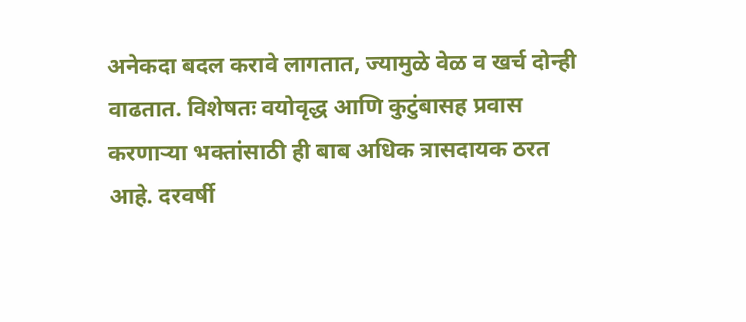अनेकदा बदल करावे लागतात, ज्यामुळे वेळ व खर्च दोन्ही वाढतात. विशेषतः वयोवृद्ध आणि कुटुंबासह प्रवास करणाऱ्या भक्तांसाठी ही बाब अधिक त्रासदायक ठरत आहे. दरवर्षी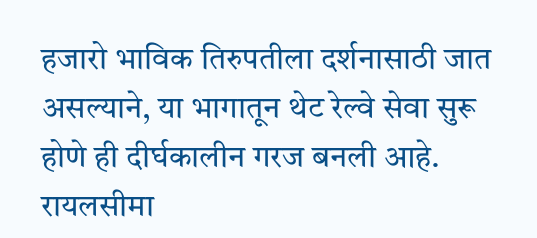हजारो भाविक तिरुपतीला दर्शनासाठी जात असल्याने, या भागातून थेट रेल्वे सेवा सुरू होणे ही दीर्घकालीन गरज बनली आहे. रायलसीमा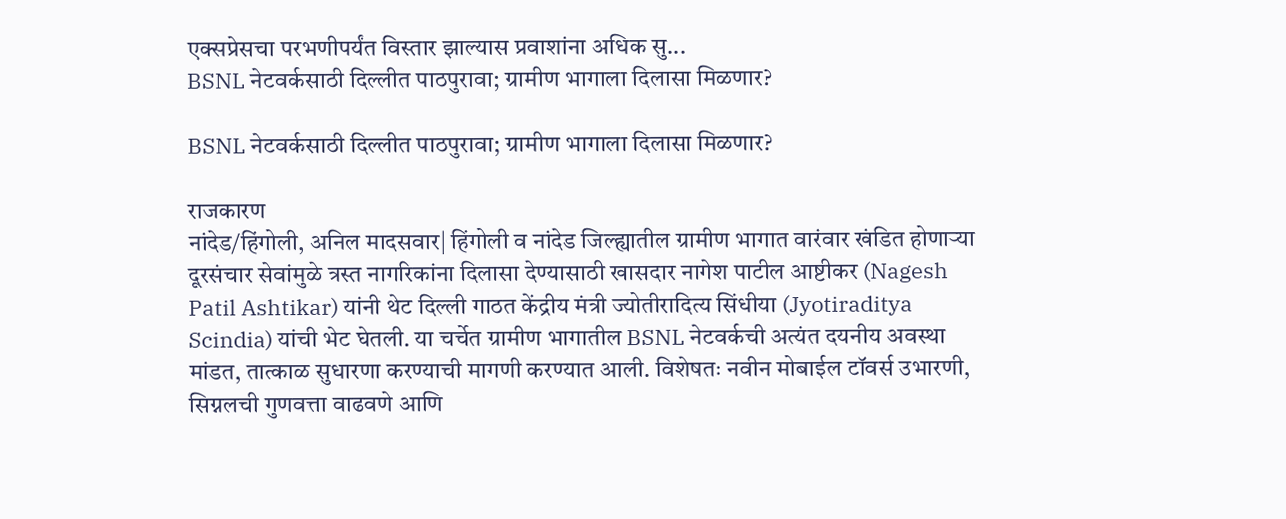एक्सप्रेसचा परभणीपर्यंत विस्तार झाल्यास प्रवाशांना अधिक सु...
BSNL नेटवर्कसाठी दिल्लीत पाठपुरावा; ग्रामीण भागाला दिलासा मिळणार?

BSNL नेटवर्कसाठी दिल्लीत पाठपुरावा; ग्रामीण भागाला दिलासा मिळणार?

राजकारण
नांदेड/हिंगोली, अनिल मादसवार| हिंगोली व नांदेड जिल्ह्यातील ग्रामीण भागात वारंवार खंडित होणाऱ्या दूरसंचार सेवांमुळे त्रस्त नागरिकांना दिलासा देण्यासाठी खासदार नागेश पाटील आष्टीकर (Nagesh Patil Ashtikar) यांनी थेट दिल्ली गाठत केंद्रीय मंत्री ज्योतीरादित्य सिंधीया (Jyotiraditya Scindia) यांची भेट घेतली. या चर्चेत ग्रामीण भागातील BSNL नेटवर्कची अत्यंत दयनीय अवस्था मांडत, तात्काळ सुधारणा करण्याची मागणी करण्यात आली. विशेषतः नवीन मोबाईल टॉवर्स उभारणी, सिग्नलची गुणवत्ता वाढवणे आणि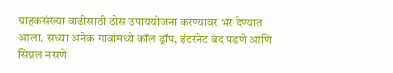ग्राहकसंख्या वाढीसाठी ठोस उपाययोजना करण्यावर भर देण्यात आला. सध्या अनेक गावांमध्ये कॉल ड्रॉप, इंटरनेट बंद पडणे आणि सिग्नल नसणे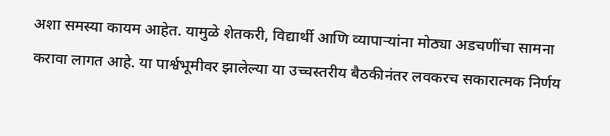अशा समस्या कायम आहेत. यामुळे शेतकरी, विद्यार्थी आणि व्यापाऱ्यांना मोठ्या अडचणींचा सामना करावा लागत आहे. या पार्श्वभूमीवर झालेल्या या उच्चस्तरीय बैठकीनंतर लवकरच सकारात्मक निर्णय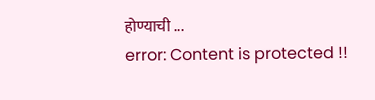होण्याची ...
error: Content is protected !!